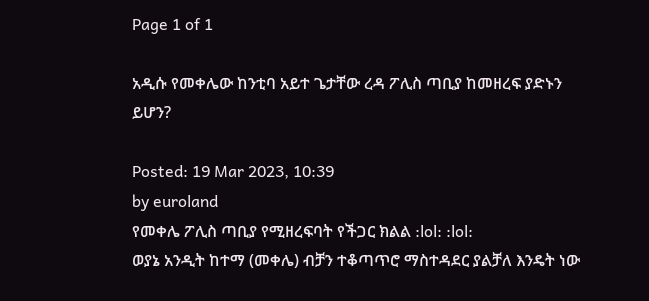Page 1 of 1

አዲሱ የመቀሌው ከንቲባ አይተ ጌታቸው ረዳ ፖሊስ ጣቢያ ከመዘረፍ ያድኑን ይሆን?

Posted: 19 Mar 2023, 10:39
by euroland
የመቀሌ ፖሊስ ጣቢያ የሚዘረፍባት የችጋር ክልል :lol: :lol:
ወያኔ አንዲት ከተማ (መቀሌ) ብቻን ተቆጣጥሮ ማስተዳደር ያልቻለ እንዴት ነው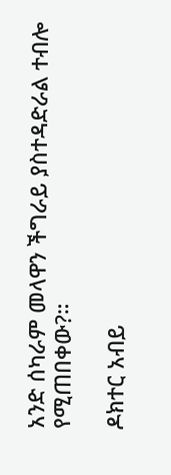አንድ ሰካራም መላዋን ችግራይ ያስተዳድራል ተብሎ የሚጠበቀው?።

ዶክተር አብይ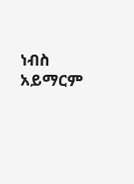ነብስ አይማርም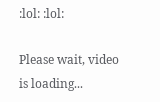:lol: :lol:

Please wait, video is loading...